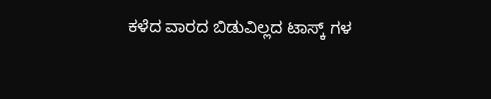ಕಳೆದ ವಾರದ ಬಿಡುವಿಲ್ಲದ ಟಾಸ್ಕ್ ಗಳ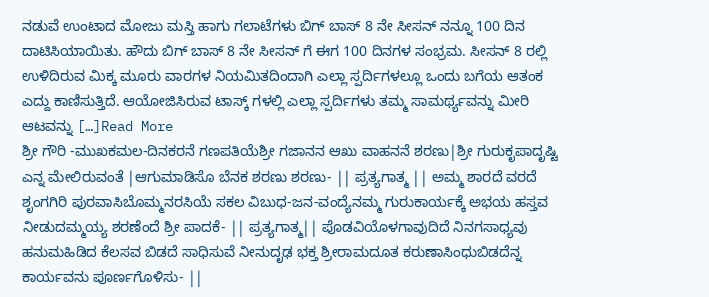ನಡುವೆ ಉಂಟಾದ ಮೋಜು ಮಸ್ತಿ ಹಾಗು ಗಲಾಟೆಗಳು ಬಿಗ್ ಬಾಸ್ 8 ನೇ ಸೀಸನ್ ನನ್ನೂ 100 ದಿನ ದಾಟಿಸಿಯಾಯಿತು. ಹೌದು ಬಿಗ್ ಬಾಸ್ 8 ನೇ ಸೀಸನ್ ಗೆ ಈಗ 100 ದಿನಗಳ ಸಂಭ್ರಮ. ಸೀಸನ್ 8 ರಲ್ಲಿ ಉಳಿದಿರುವ ಮಿಕ್ಕ ಮೂರು ವಾರಗಳ ನಿಯಮಿತದಿಂದಾಗಿ ಎಲ್ಲಾ ಸ್ಪರ್ದಿಗಳಲ್ಲೂ ಒಂದು ಬಗೆಯ ಆತಂಕ ಎದ್ದು ಕಾಣಿಸುತ್ತಿದೆ. ಆಯೋಜಿಸಿರುವ ಟಾಸ್ಕ್ ಗಳಲ್ಲಿ ಎಲ್ಲಾ ಸ್ಪರ್ದಿಗಳು ತಮ್ಮ ಸಾಮರ್ಥ್ಯವನ್ನು ಮೀರಿ ಆಟವನ್ನು […]Read More
ಶ್ರೀ ಗೌರಿ -ಮುಖಕಮಲ-ದಿನಕರನೆ ಗಣಪತಿಯೆಶ್ರೀ ಗಜಾನನ ಆಖು ವಾಹನನೆ ಶರಣು|ಶ್ರೀ ಗುರುಕೃಪಾದೃಷ್ಟಿ ಎನ್ನ ಮೇಲಿರುವಂತೆ |ಆಗುಮಾಡಿಸೊ ಬೆನಕ ಶರಣು ಶರಣು- || ಪ್ರತ್ಯಗಾತ್ಮ || ಅಮ್ಮ ಶಾರದೆ ವರದೆ ಶೃಂಗಗಿರಿ ಪುರವಾಸಿಬೊಮ್ಮನರಸಿಯೆ ಸಕಲ ವಿಬುಧ-ಜನ-ವಂದ್ಯೆನಮ್ಮ ಗುರುಕಾರ್ಯಕ್ಕೆ ಅಭಯ ಹಸ್ತವ ನೀಡುದಮ್ಮಯ್ಯ ಶರಣೆಂದೆ ಶ್ರೀ ಪಾದಕೆ- || ಪ್ರತ್ಯಗಾತ್ಮ|| ಪೊಡವಿಯೊಳಗಾವುದಿದೆ ನಿನಗಸಾಧ್ಯವು ಹನುಮಹಿಡಿದ ಕೆಲಸವ ಬಿಡದೆ ಸಾಧಿಸುವೆ ನೀನುದೃಢ ಭಕ್ತ ಶ್ರೀರಾಮದೂತ ಕರುಣಾಸಿಂಧುಬಿಡದೆನ್ನ ಕಾರ್ಯವನು ಪೂರ್ಣಗೊಳಿಸು- ||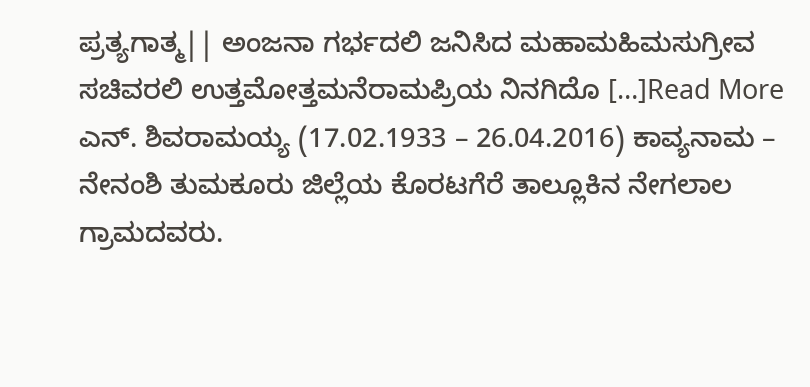ಪ್ರತ್ಯಗಾತ್ಮ|| ಅಂಜನಾ ಗರ್ಭದಲಿ ಜನಿಸಿದ ಮಹಾಮಹಿಮಸುಗ್ರೀವ ಸಚಿವರಲಿ ಉತ್ತಮೋತ್ತಮನೆರಾಮಪ್ರಿಯ ನಿನಗಿದೊ […]Read More
ಎನ್. ಶಿವರಾಮಯ್ಯ (17.02.1933 – 26.04.2016) ಕಾವ್ಯನಾಮ – ನೇನಂಶಿ ತುಮಕೂರು ಜಿಲ್ಲೆಯ ಕೊರಟಗೆರೆ ತಾಲ್ಲೂಕಿನ ನೇಗಲಾಲ ಗ್ರಾಮದವರು.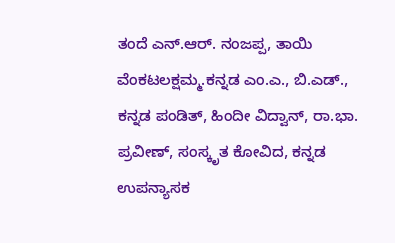ತಂದೆ ಎನ್.ಆರ್. ನಂಜಪ್ಪ, ತಾಯಿ ವೆಂಕಟಲಕ್ಷಮ್ಮ.ಕನ್ನಡ ಎಂ.ಎ., ಬಿ.ಎಡ್., ಕನ್ನಡ ಪಂಡಿತ್, ಹಿಂದೀ ವಿದ್ವಾನ್, ರಾ.ಭಾ. ಪ್ರವೀಣ್, ಸಂಸ್ಕೃತ ಕೋವಿದ, ಕನ್ನಡ ಉಪನ್ಯಾಸಕ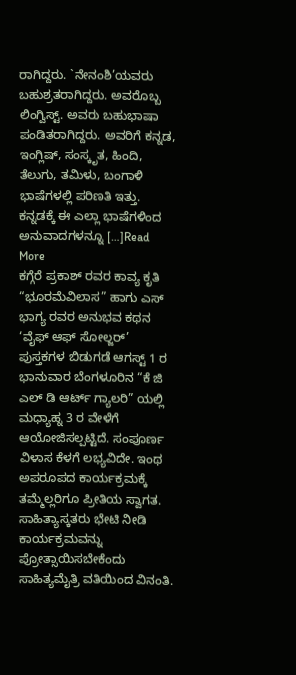ರಾಗಿದ್ದರು. `ನೇನಂಶಿ’ಯವರು ಬಹುಶ್ರತರಾಗಿದ್ದರು. ಅವರೊಬ್ಬ ಲಿಂಗ್ವಿಸ್ಟ್. ಅವರು ಬಹುಭಾಷಾ ಪಂಡಿತರಾಗಿದ್ದರು. ಅವರಿಗೆ ಕನ್ನಡ, ಇಂಗ್ಲಿಷ್, ಸಂಸ್ಕೃತ, ಹಿಂದಿ, ತೆಲುಗು, ತಮಿಳು, ಬಂಗಾಳಿ ಭಾಷೆಗಳಲ್ಲಿ ಪರಿಣತಿ ಇತ್ತು. ಕನ್ನಡಕ್ಕೆ ಈ ಎಲ್ಲಾ ಭಾಷೆಗಳಿಂದ ಅನುವಾದಗಳನ್ನೂ […]Read More
ಕಗ್ಗೆರೆ ಪ್ರಕಾಶ್ ರವರ ಕಾವ್ಯ ಕೃತಿ “ಭೂರಮೆವಿಲಾಸ” ಹಾಗು ಎಸ್ ಭಾಗ್ಯ ರವರ ಅನುಭವ ಕಥನ ‘ವೈಫ್ ಆಫ್ ಸೋಲ್ಜರ್’ ಪುಸ್ತಕಗಳ ಬಿಡುಗಡೆ ಆಗಸ್ಟ್ 1 ರ ಭಾನುವಾರ ಬೆಂಗಳೂರಿನ “ಕೆ ಜಿ ಎಲ್ ಡಿ ಆರ್ಟ್ ಗ್ಯಾಲರಿ” ಯಲ್ಲಿ ಮಧ್ಯಾಹ್ನ 3 ರ ವೇಳೆಗೆ ಆಯೋಜಿಸಲ್ಪಟ್ಟಿದೆ. ಸಂಪೂರ್ಣ ವಿಳಾಸ ಕೆಳಗೆ ಲಭ್ಯವಿದೇ. ಇಂಥ ಅಪರೂಪದ ಕಾರ್ಯಕ್ರಮಕ್ಕೆ ತಮ್ಮೆಲ್ಲರಿಗೂ ಪ್ರೀತಿಯ ಸ್ವಾಗತ. ಸಾಹಿತ್ಯಾಸ್ಕತರು ಭೇಟಿ ನೀಡಿ ಕಾರ್ಯಕ್ರಮವನ್ನು ಪ್ರೋತ್ಸಾಯಿಸಬೇಕೆಂದು ಸಾಹಿತ್ಯಮೈತ್ರಿ ವತಿಯಿಂದ ವಿನಂತಿ.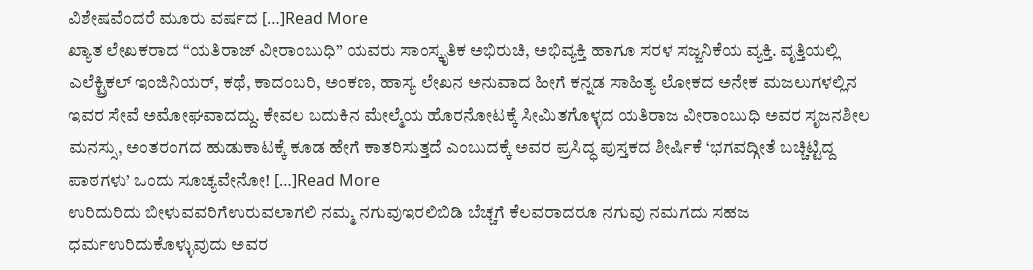ವಿಶೇಷವೆಂದರೆ ಮೂರು ವರ್ಷದ […]Read More
ಖ್ಯಾತ ಲೇಖಕರಾದ “ಯತಿರಾಜ್ ವೀರಾಂಬುಧಿ” ಯವರು ಸಾಂಸ್ಕೃತಿಕ ಅಭಿರುಚಿ, ಅಭಿವ್ಯಕ್ತಿ ಹಾಗೂ ಸರಳ ಸಜ್ಜನಿಕೆಯ ವ್ಯಕ್ತಿ. ವೃತ್ತಿಯಲ್ಲಿ ಎಲೆಕ್ಟ್ರಿಕಲ್ ಇಂಜಿನಿಯರ್, ಕಥೆ, ಕಾದಂಬರಿ, ಅಂಕಣ, ಹಾಸ್ಯ ಲೇಖನ ಅನುವಾದ ಹೀಗೆ ಕನ್ನಡ ಸಾಹಿತ್ಯ ಲೋಕದ ಅನೇಕ ಮಜಲುಗಳಲ್ಲಿನ ಇವರ ಸೇವೆ ಅಮೋಘವಾದದ್ದು. ಕೇವಲ ಬದುಕಿನ ಮೇಲ್ಮೆಯ ಹೊರನೋಟಕ್ಕೆ ಸೀಮಿತಗೊಳ್ಳದ ಯತಿರಾಜ ವೀರಾಂಬುಧಿ ಅವರ ಸೃಜನಶೀಲ ಮನಸ್ಸು, ಅಂತರಂಗದ ಹುಡುಕಾಟಕ್ಕೆ ಕೂಡ ಹೇಗೆ ಕಾತರಿಸುತ್ತದೆ ಎಂಬುದಕ್ಕೆ ಅವರ ಪ್ರಸಿದ್ಧ ಪುಸ್ತಕದ ಶೀರ್ಷಿಕೆ ‘ಭಗವದ್ಗೀತೆ ಬಚ್ಚಿಟ್ಟಿದ್ದ ಪಾಠಗಳು’ ಒಂದು ಸೂಚ್ಯವೇನೋ! […]Read More
ಉರಿದುರಿದು ಬೀಳುವವರಿಗೆಉರುವಲಾಗಲಿ ನಮ್ಮ ನಗುವುಇರಲಿಬಿಡಿ ಬೆಚ್ಚಗೆ ಕೆಲವರಾದರೂ ನಗುವು ನಮಗದು ಸಹಜ ಧರ್ಮಉರಿದುಕೊಳ್ಳುವುದು ಅವರ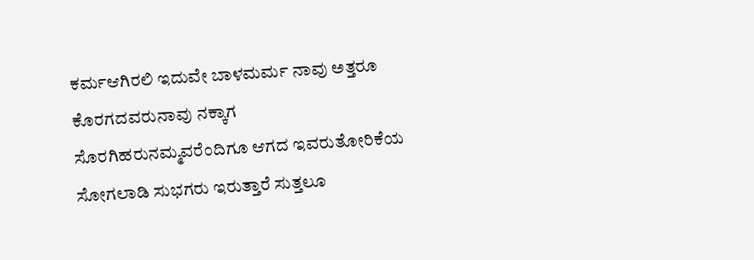ಕರ್ಮಆಗಿರಲಿ ಇದುವೇ ಬಾಳಮರ್ಮ ನಾವು ಅತ್ತರೂ ಕೊರಗದವರುನಾವು ನಕ್ಕಾಗ ಸೊರಗಿಹರುನಮ್ಮವರೆಂದಿಗೂ ಆಗದ ಇವರುತೋರಿಕೆಯ ಸೋಗಲಾಡಿ ಸುಭಗರು ಇರುತ್ತಾರೆ ಸುತ್ತಲೂ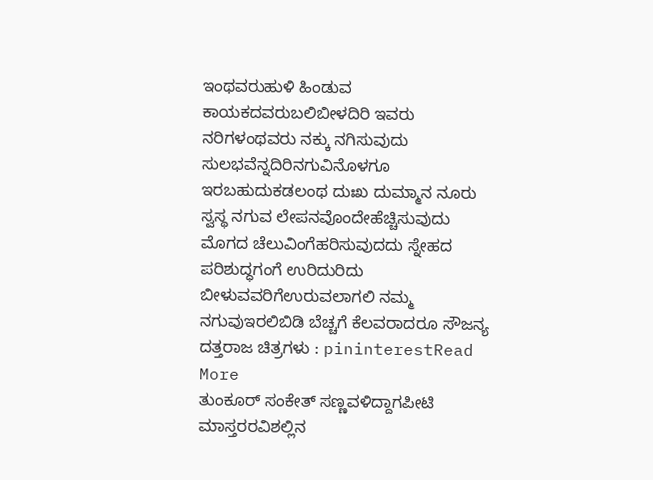ಇಂಥವರುಹುಳಿ ಹಿಂಡುವ ಕಾಯಕದವರುಬಲಿಬೀಳದಿರಿ ಇವರು ನರಿಗಳಂಥವರು ನಕ್ಕು ನಗಿಸುವುದು ಸುಲಭವೆನ್ನದಿರಿನಗುವಿನೊಳಗೂ ಇರಬಹುದುಕಡಲಂಥ ದುಃಖ ದುಮ್ಮಾನ ನೂರು ಸ್ವಸ್ಥ ನಗುವ ಲೇಪನವೊಂದೇಹೆಚ್ಚಿಸುವುದು ಮೊಗದ ಚೆಲುವಿಂಗೆಹರಿಸುವುದದು ಸ್ನೇಹದ ಪರಿಶುದ್ಧಗಂಗೆ ಉರಿದುರಿದು ಬೀಳುವವರಿಗೆಉರುವಲಾಗಲಿ ನಮ್ಮ ನಗುವುಇರಲಿಬಿಡಿ ಬೆಚ್ಚಗೆ ಕೆಲವರಾದರೂ ಸೌಜನ್ಯ ದತ್ತರಾಜ ಚಿತ್ರಗಳು : pininterestRead More
ತುಂಕೂರ್ ಸಂಕೇತ್ ಸಣ್ಣವಳಿದ್ದಾಗಪೀಟಿ ಮಾಸ್ತರರವಿಶಲ್ಲಿನ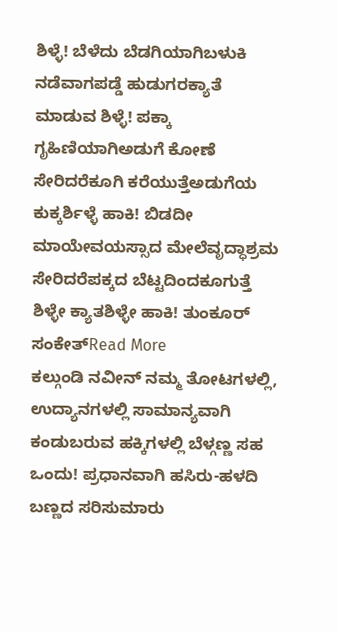ಶಿಳ್ಳೆ! ಬೆಳೆದು ಬೆಡಗಿಯಾಗಿಬಳುಕಿ ನಡೆವಾಗಪಡ್ಡೆ ಹುಡುಗರಕ್ಯಾತೆ ಮಾಡುವ ಶಿಳ್ಳೆ! ಪಕ್ಕಾ ಗೃಹಿಣಿಯಾಗಿಅಡುಗೆ ಕೋಣೆ ಸೇರಿದರೆಕೂಗಿ ಕರೆಯುತ್ತೆಅಡುಗೆಯ ಕುಕ್ಕರ್ಶಿಳ್ಳೆ ಹಾಕಿ! ಬಿಡದೀ ಮಾಯೇವಯಸ್ಸಾದ ಮೇಲೆವೃದ್ಧಾಶ್ರಮ ಸೇರಿದರೆಪಕ್ಕದ ಬೆಟ್ಟದಿಂದಕೂಗುತ್ತೆ ಶಿಳ್ಳೇ ಕ್ಯಾತಶಿಳ್ಳೇ ಹಾಕಿ! ತುಂಕೂರ್ ಸಂಕೇತ್Read More
ಕಲ್ಗುಂಡಿ ನವೀನ್ ನಮ್ಮ ತೋಟಗಳಲ್ಲಿ, ಉದ್ಯಾನಗಳಲ್ಲಿ ಸಾಮಾನ್ಯವಾಗಿ ಕಂಡುಬರುವ ಹಕ್ಕಿಗಳಲ್ಲಿ ಬೆಳ್ಗಣ್ಣ ಸಹ ಒಂದು! ಪ್ರಧಾನವಾಗಿ ಹಸಿರು-ಹಳದಿ ಬಣ್ಣದ ಸರಿಸುಮಾರು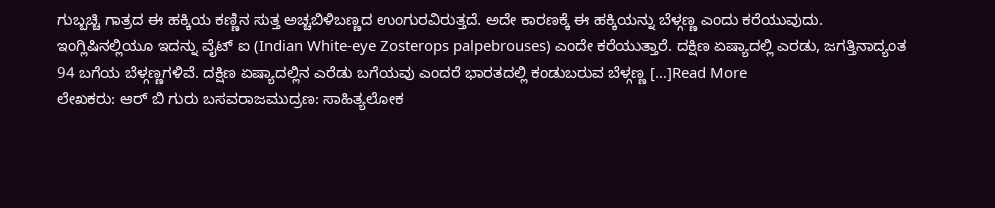ಗುಬ್ಬಚ್ಚಿ ಗಾತ್ರದ ಈ ಹಕ್ಕಿಯ ಕಣ್ಣಿನ ಸುತ್ತ ಅಚ್ಚಬಿಳಿಬಣ್ಣದ ಉಂಗುರವಿರುತ್ತದೆ. ಅದೇ ಕಾರಣಕ್ಕೆ ಈ ಹಕ್ಕಿಯನ್ನು ಬೆಳ್ಗಣ್ಣ ಎಂದು ಕರೆಯುವುದು. ಇಂಗ್ಲಿಷಿನಲ್ಲಿಯೂ ಇದನ್ನು ವೈಟ್ ಐ (Indian White-eye Zosterops palpebrouses) ಎಂದೇ ಕರೆಯುತ್ತಾರೆ. ದಕ್ಷಿಣ ಏಷ್ಯಾದಲ್ಲಿ ಎರಡು, ಜಗತ್ತಿನಾದ್ಯಂತ 94 ಬಗೆಯ ಬೆಳ್ಗಣ್ಣಗಳಿವೆ. ದಕ್ಷಿಣ ಏಷ್ಯಾದಲ್ಲಿನ ಎರೆಡು ಬಗೆಯವು ಎಂದರೆ ಭಾರತದಲ್ಲಿ ಕಂಡುಬರುವ ಬೆಳ್ಗಣ್ಣ […]Read More
ಲೇಖಕರು: ಆರ್ ಬಿ ಗುರು ಬಸವರಾಜಮುದ್ರಣ: ಸಾಹಿತ್ಯಲೋಕ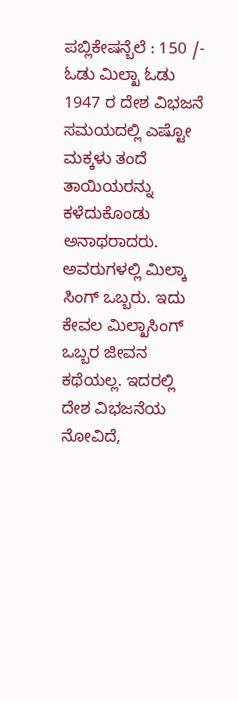ಪಬ್ಲಿಕೇಷನ್ಬೆಲೆ : 150 /- ಓಡು ಮಿಲ್ಖಾ ಓಡು 1947 ರ ದೇಶ ವಿಭಜನೆ ಸಮಯದಲ್ಲಿ ಎಷ್ಟೋ ಮಕ್ಕಳು ತಂದೆ ತಾಯಿಯರನ್ನು ಕಳೆದುಕೊಂಡು ಅನಾಥರಾದರು. ಅವರುಗಳಲ್ಲಿ ಮಿಲ್ಕಾ ಸಿಂಗ್ ಒಬ್ಬರು. ಇದು ಕೇವಲ ಮಿಲ್ಖಾಸಿಂಗ್ ಒಬ್ಬರ ಜೀವನ ಕಥೆಯಲ್ಲ. ಇದರಲ್ಲಿ ದೇಶ ವಿಭಜನೆಯ ನೋವಿದೆ,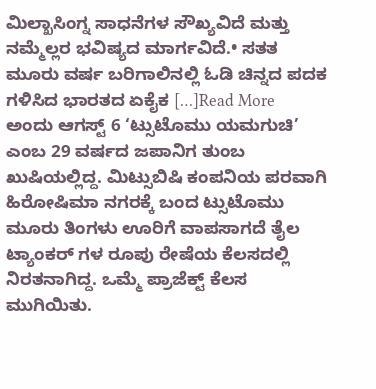ಮಿಲ್ಖಾಸಿಂಗ್ನ ಸಾಧನೆಗಳ ಸೌಖ್ಯವಿದೆ ಮತ್ತು ನಮ್ಮೆಲ್ಲರ ಭವಿಷ್ಯದ ಮಾರ್ಗವಿದೆ.• ಸತತ ಮೂರು ವರ್ಷ ಬರಿಗಾಲಿನಲ್ಲಿ ಓಡಿ ಚಿನ್ನದ ಪದಕ ಗಳಿಸಿದ ಭಾರತದ ಏಕೈಕ […]Read More
ಅಂದು ಆಗಸ್ಟ್ 6 ‘ಟ್ಸುಟೊಮು ಯಮಗುಚಿ’ ಎಂಬ 29 ವರ್ಷದ ಜಪಾನಿಗ ತುಂಬ ಖುಷಿಯಲ್ಲಿದ್ದ. ಮಿಟ್ಸುಬಿಷಿ ಕಂಪನಿಯ ಪರವಾಗಿ ಹಿರೋಷಿಮಾ ನಗರಕ್ಕೆ ಬಂದ ಟ್ಸುಟೊಮು ಮೂರು ತಿಂಗಳು ಊರಿಗೆ ವಾಪಸಾಗದೆ ತೈಲ ಟ್ಯಾಂಕರ್ ಗಳ ರೂಪು ರೇಷೆಯ ಕೆಲಸದಲ್ಲಿ ನಿರತನಾಗಿದ್ದ. ಒಮ್ಮೆ ಪ್ರಾಜೆಕ್ಟ್ ಕೆಲಸ ಮುಗಿಯಿತು.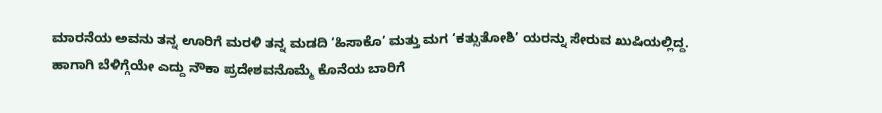ಮಾರನೆಯ ಅವನು ತನ್ನ ಊರಿಗೆ ಮರಳಿ ತನ್ನ ಮಡದಿ ‘ಹಿಸಾಕೊ’ ಮತ್ತು ಮಗ ‘ಕತ್ಸುತೋಶಿ’ ಯರನ್ನು ಸೇರುವ ಖುಷಿಯಲ್ಲಿದ್ದ. ಹಾಗಾಗಿ ಬೆಳಿಗ್ಗೆಯೇ ಎದ್ದು ನೌಕಾ ಪ್ರದೇಶವನೊಮ್ಮೆ ಕೊನೆಯ ಬಾರಿಗೆ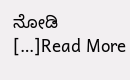ನೋಡಿ […]Read More